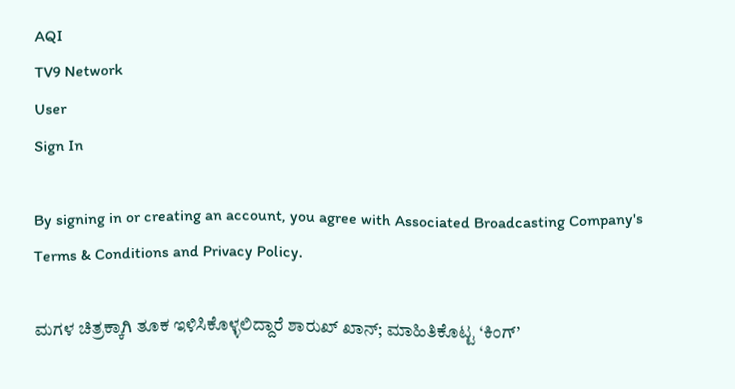AQI
TV9 Network
User
Sign In

By signing in or creating an account, you agree with Associated Broadcasting Company's Terms & Conditions and Privacy Policy.

ಮಗಳ ಚಿತ್ರಕ್ಕಾಗಿ ತೂಕ ಇಳಿಸಿಕೊಳ್ಳಲಿದ್ದಾರೆ ಶಾರುಖ್ ಖಾನ್; ಮಾಹಿತಿಕೊಟ್ಟ ‘ಕಿಂಗ್’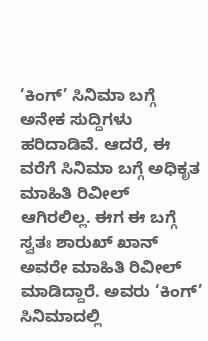‘ಕಿಂಗ್’ ಸಿನಿಮಾ ಬಗ್ಗೆ ಅನೇಕ ಸುದ್ದಿಗಳು ಹರಿದಾಡಿವೆ. ಆದರೆ, ಈ ವರೆಗೆ ಸಿನಿಮಾ ಬಗ್ಗೆ ಅಧಿಕೃತ ಮಾಹಿತಿ ರಿವೀಲ್ ಆಗಿರಲಿಲ್ಲ. ಈಗ ಈ ಬಗ್ಗೆ ಸ್ವತಃ ಶಾರುಖ್ ಖಾನ್ ಅವರೇ ಮಾಹಿತಿ ರಿವೀಲ್ ಮಾಡಿದ್ದಾರೆ. ಅವರು ‘ಕಿಂಗ್’ ಸಿನಿಮಾದಲ್ಲಿ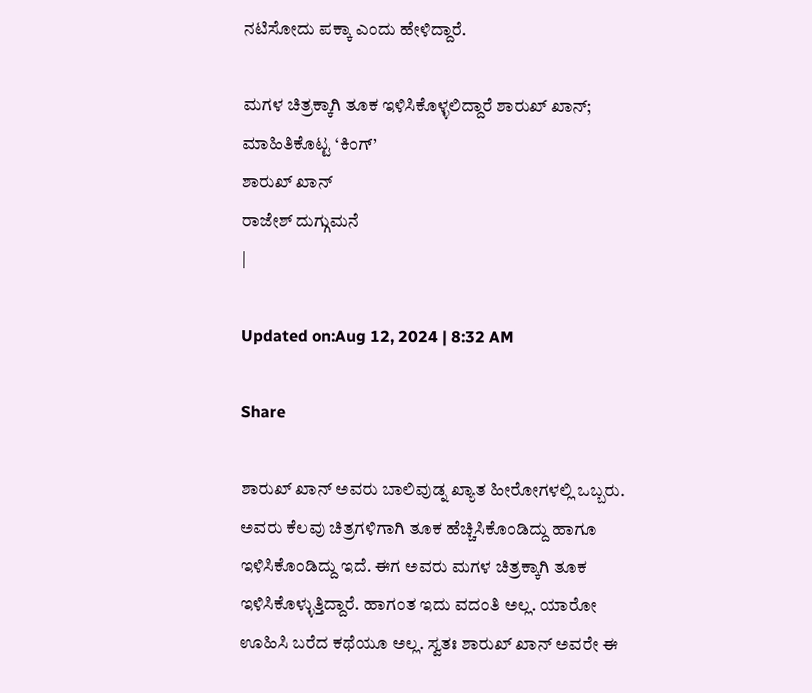ನಟಿಸೋದು ಪಕ್ಕಾ ಎಂದು ಹೇಳಿದ್ದಾರೆ.

ಮಗಳ ಚಿತ್ರಕ್ಕಾಗಿ ತೂಕ ಇಳಿಸಿಕೊಳ್ಳಲಿದ್ದಾರೆ ಶಾರುಖ್ ಖಾನ್; ಮಾಹಿತಿಕೊಟ್ಟ ‘ಕಿಂಗ್’
ಶಾರುಖ್ ಖಾನ್
ರಾಜೇಶ್ ದುಗ್ಗುಮನೆ
|

Updated on:Aug 12, 2024 | 8:32 AM

Share

ಶಾರುಖ್ ಖಾನ್ ಅವರು ಬಾಲಿವುಡ್ನ ಖ್ಯಾತ ಹೀರೋಗಳಲ್ಲಿ ಒಬ್ಬರು. ಅವರು ಕೆಲವು ಚಿತ್ರಗಳಿಗಾಗಿ ತೂಕ ಹೆಚ್ಚಿಸಿಕೊಂಡಿದ್ದು ಹಾಗೂ ಇಳಿಸಿಕೊಂಡಿದ್ದು ಇದೆ. ಈಗ ಅವರು ಮಗಳ ಚಿತ್ರಕ್ಕಾಗಿ ತೂಕ ಇಳಿಸಿಕೊಳ್ಳುತ್ತಿದ್ದಾರೆ. ಹಾಗಂತ ಇದು ವದಂತಿ ಅಲ್ಲ. ಯಾರೋ ಊಹಿಸಿ ಬರೆದ ಕಥೆಯೂ ಅಲ್ಲ. ಸ್ವತಃ ಶಾರುಖ್ ಖಾನ್ ಅವರೇ ಈ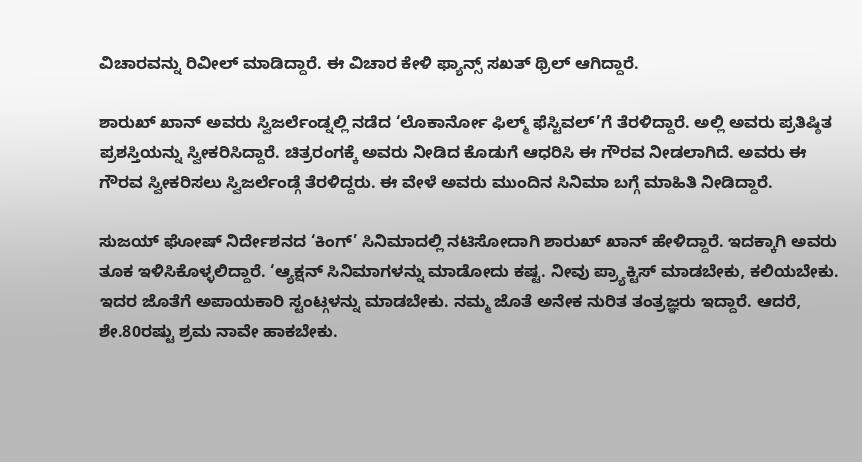ವಿಚಾರವನ್ನು ರಿವೀಲ್ ಮಾಡಿದ್ದಾರೆ. ಈ ವಿಚಾರ ಕೇಳಿ ಫ್ಯಾನ್ಸ್ ಸಖತ್ ಥ್ರಿಲ್ ಆಗಿದ್ದಾರೆ.

ಶಾರುಖ್ ಖಾನ್ ಅವರು ಸ್ವಿಜರ್ಲೆಂಡ್ನಲ್ಲಿ ನಡೆದ ‘ಲೊಕಾರ್ನೋ ಫಿಲ್ಮ್ ಫೆಸ್ಟಿವಲ್’ಗೆ ತೆರಳಿದ್ದಾರೆ. ಅಲ್ಲಿ ಅವರು ಪ್ರತಿಷ್ಠಿತ ಪ್ರಶಸ್ತಿಯನ್ನು ಸ್ವೀಕರಿಸಿದ್ದಾರೆ. ಚಿತ್ರರಂಗಕ್ಕೆ ಅವರು ನೀಡಿದ ಕೊಡುಗೆ ಆಧರಿಸಿ ಈ ಗೌರವ ನೀಡಲಾಗಿದೆ. ಅವರು ಈ ಗೌರವ ಸ್ವೀಕರಿಸಲು ಸ್ವಿಜರ್ಲೆಂಡ್ಗೆ ತೆರಳಿದ್ದರು. ಈ ವೇಳೆ ಅವರು ಮುಂದಿನ ಸಿನಿಮಾ ಬಗ್ಗೆ ಮಾಹಿತಿ ನೀಡಿದ್ದಾರೆ.

ಸುಜಯ್ ಘೋಷ್ ನಿರ್ದೇಶನದ ‘ಕಿಂಗ್’ ಸಿನಿಮಾದಲ್ಲಿ ನಟಿಸೋದಾಗಿ ಶಾರುಖ್ ಖಾನ್ ಹೇಳಿದ್ದಾರೆ. ಇದಕ್ಕಾಗಿ ಅವರು ತೂಕ ಇಳಿಸಿಕೊಳ್ಳಲಿದ್ದಾರೆ. ‘ಆ್ಯಕ್ಷನ್ ಸಿನಿಮಾಗಳನ್ನು ಮಾಡೋದು ಕಷ್ಟ. ನೀವು ಪ್ರ್ಯಾಕ್ಟಿಸ್ ಮಾಡಬೇಕು, ಕಲಿಯಬೇಕು. ಇದರ ಜೊತೆಗೆ ಅಪಾಯಕಾರಿ ಸ್ಟಂಟ್ಗಳನ್ನು ಮಾಡಬೇಕು. ನಮ್ಮ ಜೊತೆ ಅನೇಕ ನುರಿತ ತಂತ್ರಜ್ಞರು ಇದ್ದಾರೆ. ಆದರೆ, ಶೇ.80ರಷ್ಟು ಶ್ರಮ ನಾವೇ ಹಾಕಬೇಕು.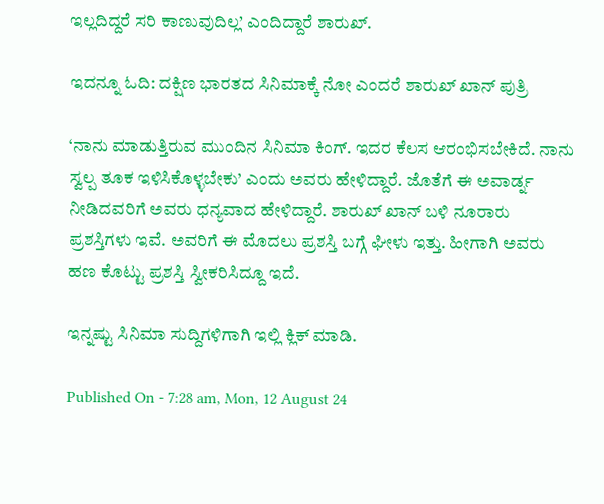ಇಲ್ಲದಿದ್ದರೆ ಸರಿ ಕಾಣುವುದಿಲ್ಲ’ ಎಂದಿದ್ದಾರೆ ಶಾರುಖ್.

ಇದನ್ನೂ ಓದಿ: ದಕ್ಷಿಣ ಭಾರತದ ಸಿನಿಮಾಕ್ಕೆ ನೋ ಎಂದರೆ ಶಾರುಖ್ ಖಾನ್ ಪುತ್ರಿ

‘ನಾನು ಮಾಡುತ್ತಿರುವ ಮುಂದಿನ ಸಿನಿಮಾ ಕಿಂಗ್. ಇದರ ಕೆಲಸ ಆರಂಭಿಸಬೇಕಿದೆ. ನಾನು ಸ್ವಲ್ಪ ತೂಕ ಇಳಿಸಿಕೊಳ್ಳಬೇಕು’ ಎಂದು ಅವರು ಹೇಳಿದ್ದಾರೆ. ಜೊತೆಗೆ ಈ ಅವಾರ್ಡ್ನ ನೀಡಿದವರಿಗೆ ಅವರು ಧನ್ಯವಾದ ಹೇಳಿದ್ದಾರೆ. ಶಾರುಖ್ ಖಾನ್ ಬಳಿ ನೂರಾರು ಪ್ರಶಸ್ತಿಗಳು ಇವೆ. ಅವರಿಗೆ ಈ ಮೊದಲು ಪ್ರಶಸ್ತಿ ಬಗ್ಗೆ ಘೀಳು ಇತ್ತು. ಹೀಗಾಗಿ ಅವರು ಹಣ ಕೊಟ್ಟು ಪ್ರಶಸ್ತಿ ಸ್ವೀಕರಿಸಿದ್ದೂ ಇದೆ.

ಇನ್ನಷ್ಟು ಸಿನಿಮಾ ಸುದ್ದಿಗಳಿಗಾಗಿ ಇಲ್ಲಿ ಕ್ಲಿಕ್ ಮಾಡಿ.

Published On - 7:28 am, Mon, 12 August 24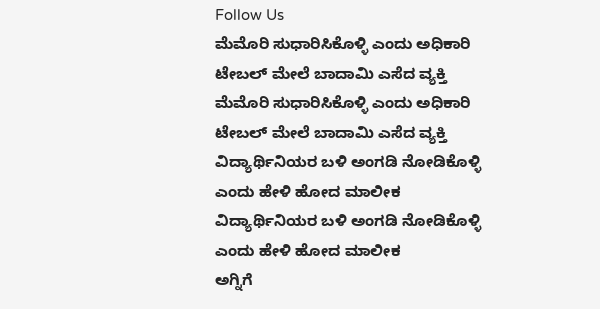Follow Us
ಮೆಮೊರಿ ಸುಧಾರಿಸಿಕೊಳ್ಳಿ ಎಂದು ಅಧಿಕಾರಿ ಟೇಬಲ್ ಮೇಲೆ ಬಾದಾಮಿ ಎಸೆದ ವ್ಯಕ್ತಿ
ಮೆಮೊರಿ ಸುಧಾರಿಸಿಕೊಳ್ಳಿ ಎಂದು ಅಧಿಕಾರಿ ಟೇಬಲ್ ಮೇಲೆ ಬಾದಾಮಿ ಎಸೆದ ವ್ಯಕ್ತಿ
ವಿದ್ಯಾರ್ಥಿನಿಯರ ಬಳಿ ಅಂಗಡಿ ನೋಡಿಕೊಳ್ಳಿ ಎಂದು ಹೇಳಿ ಹೋದ ಮಾಲೀಕ
ವಿದ್ಯಾರ್ಥಿನಿಯರ ಬಳಿ ಅಂಗಡಿ ನೋಡಿಕೊಳ್ಳಿ ಎಂದು ಹೇಳಿ ಹೋದ ಮಾಲೀಕ
ಅಗ್ನಿಗೆ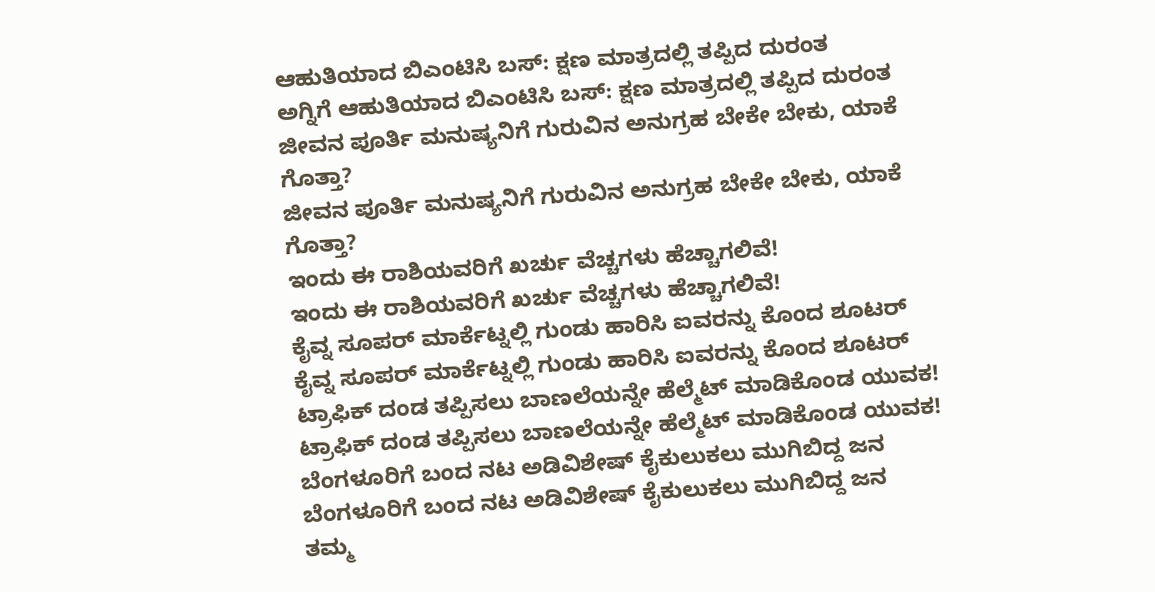ಆಹುತಿಯಾದ ಬಿಎಂಟಿಸಿ ಬಸ್: ಕ್ಷಣ ಮಾತ್ರದಲ್ಲಿ ತಪ್ಪಿದ ದುರಂತ
ಅಗ್ನಿಗೆ ಆಹುತಿಯಾದ ಬಿಎಂಟಿಸಿ ಬಸ್: ಕ್ಷಣ ಮಾತ್ರದಲ್ಲಿ ತಪ್ಪಿದ ದುರಂತ
ಜೀವನ ಪೂರ್ತಿ ಮನುಷ್ಯನಿಗೆ ಗುರುವಿನ ಅನುಗ್ರಹ ಬೇಕೇ ಬೇಕು, ಯಾಕೆ ಗೊತ್ತಾ?
ಜೀವನ ಪೂರ್ತಿ ಮನುಷ್ಯನಿಗೆ ಗುರುವಿನ ಅನುಗ್ರಹ ಬೇಕೇ ಬೇಕು, ಯಾಕೆ ಗೊತ್ತಾ?
ಇಂದು ಈ ರಾಶಿಯವರಿಗೆ ಖರ್ಚು ವೆಚ್ಚಗಳು ಹೆಚ್ಚಾಗಲಿವೆ!
ಇಂದು ಈ ರಾಶಿಯವರಿಗೆ ಖರ್ಚು ವೆಚ್ಚಗಳು ಹೆಚ್ಚಾಗಲಿವೆ!
ಕೈವ್ನ ಸೂಪರ್ ಮಾರ್ಕೆಟ್ನಲ್ಲಿ ಗುಂಡು ಹಾರಿಸಿ ಐವರನ್ನು ಕೊಂದ ಶೂಟರ್
ಕೈವ್ನ ಸೂಪರ್ ಮಾರ್ಕೆಟ್ನಲ್ಲಿ ಗುಂಡು ಹಾರಿಸಿ ಐವರನ್ನು ಕೊಂದ ಶೂಟರ್
ಟ್ರಾಫಿಕ್ ದಂಡ ತಪ್ಪಿಸಲು ಬಾಣಲೆಯನ್ನೇ ಹೆಲ್ಮೆಟ್ ಮಾಡಿಕೊಂಡ ಯುವಕ!
ಟ್ರಾಫಿಕ್ ದಂಡ ತಪ್ಪಿಸಲು ಬಾಣಲೆಯನ್ನೇ ಹೆಲ್ಮೆಟ್ ಮಾಡಿಕೊಂಡ ಯುವಕ!
ಬೆಂಗಳೂರಿಗೆ ಬಂದ ನಟ ಅಡಿವಿಶೇಷ್ ಕೈಕುಲುಕಲು ಮುಗಿಬಿದ್ದ ಜನ
ಬೆಂಗಳೂರಿಗೆ ಬಂದ ನಟ ಅಡಿವಿಶೇಷ್ ಕೈಕುಲುಕಲು ಮುಗಿಬಿದ್ದ ಜನ
ತಮ್ಮ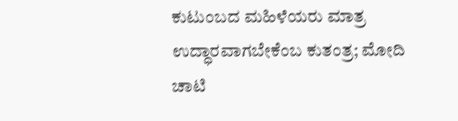ಕುಟುಂಬದ ಮಹಿಳೆಯರು ಮಾತ್ರ ಉದ್ಧಾರವಾಗಬೇಕೆಂಬ ಕುತಂತ್ರ; ಮೋದಿ ಚಾಟಿ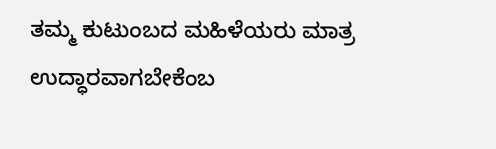ತಮ್ಮ ಕುಟುಂಬದ ಮಹಿಳೆಯರು ಮಾತ್ರ ಉದ್ಧಾರವಾಗಬೇಕೆಂಬ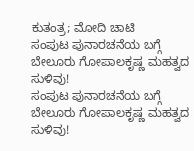ಕುತಂತ್ರ; ಮೋದಿ ಚಾಟಿ
ಸಂಪುಟ ಪುನಾರಚನೆಯ ಬಗ್ಗೆ ಬೇಲೂರು ಗೋಪಾಲಕೃಷ್ಣ ಮಹತ್ವದ ಸುಳಿವು!
ಸಂಪುಟ ಪುನಾರಚನೆಯ ಬಗ್ಗೆ ಬೇಲೂರು ಗೋಪಾಲಕೃಷ್ಣ ಮಹತ್ವದ ಸುಳಿವು!